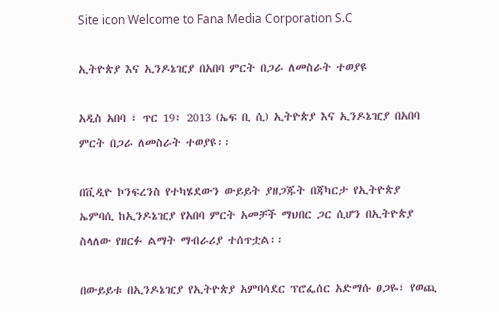Site icon Welcome to Fana Media Corporation S.C

ኢትዮጵያ እና ኢንዶኔዢያ በአበባ ምርት በጋራ ለመስራት ተወያዩ

አዲስ አበባ ፣ ጥር 19፣ 2013 (ኤፍ ቢ ሲ) ኢትዮጵያ እና ኢንዶኔዢያ በአበባ ምርት በጋራ ለመስራት ተወያዩ፡፡

በቪዲዮ ኮንፍረንስ የተካሄደውን ውይይት ያዘጋጁት በጃካርታ የኢትዮጵያ ኤምባሲ ከኢንዶኔዢያ የአበባ ምርት አመቻች ማህበር ጋር ሲሆን በኢትዮጵያ ስላለው የዘርፉ ልማት ማብራሪያ ተሰጥቷል፡፡

በውይይቱ በኢንዶኔዢያ የኢትዮጵያ አምባሳደር ፕሮፌሰር አድማሱ ፀጋዬ፣ የወጪ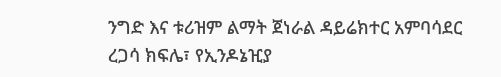ንግድ እና ቱሪዝም ልማት ጀነራል ዳይሬክተር አምባሳደር ረጋሳ ክፍሌ፣ የኢንዶኔዢያ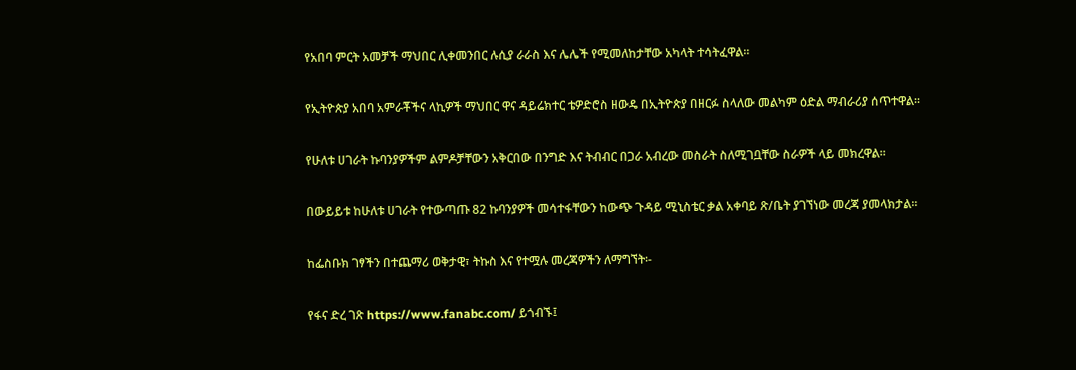የአበባ ምርት አመቻች ማህበር ሊቀመንበር ሉሲያ ራራስ እና ሌሌች የሚመለከታቸው አካላት ተሳትፈዋል፡፡

የኢትዮጵያ አበባ አምራቾችና ላኪዎች ማህበር ዋና ዳይሬክተር ቴዎድሮስ ዘውዴ በኢትዮጵያ በዘርፉ ስላለው መልካም ዕድል ማብራሪያ ሰጥተዋል፡፡

የሁለቱ ሀገራት ኩባንያዎችም ልምዶቻቸውን አቅርበው በንግድ እና ትብብር በጋራ አብረው መስራት ስለሚገቧቸው ስራዎች ላይ መክረዋል፡፡

በውይይቱ ከሁለቱ ሀገራት የተውጣጡ 82 ኩባንያዎች መሳተፋቸውን ከውጭ ጉዳይ ሚኒስቴር ቃል አቀባይ ጽ/ቤት ያገኘነው መረጃ ያመላክታል፡፡

ከፌስቡክ ገፃችን በተጨማሪ ወቅታዊ፣ ትኩስ እና የተሟሉ መረጃዎችን ለማግኘት፡-

የፋና ድረ ገጽ https://www.fanabc.com/ ይጎብኙ፤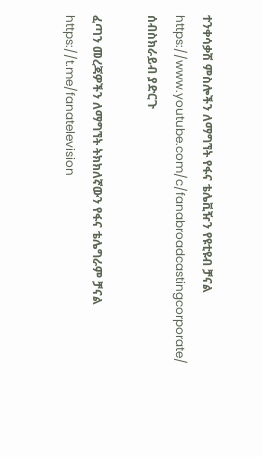ተንቀሳቃሽ ምስሎችን ለማግኘት የፋና ቴሌቪዥን የዩቲዩብ ቻናል https://www.youtube.com/c/fanabroadcastingcorporate/ ሰብስክራይብ ያድርጉ

ፈጣን መረጃዎችን ለማግኘት ትክክለኛውን የፋና ቴሌግራም ቻናል https://t.me/fanatelevision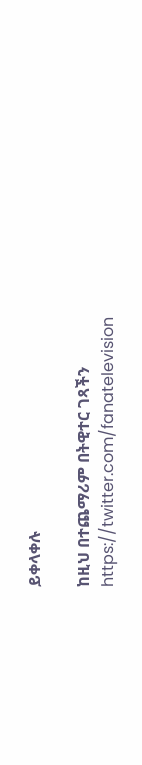ይቀላቀሉ

ከዚህ በተጨማሪም በትዊተር ገጻችን https://twitter.com/fanatelevision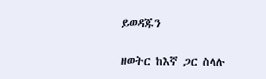ይወዳጁን

ዘወትር ከእኛ ጋር ስላሉ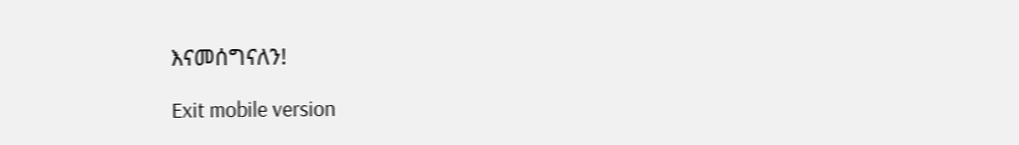እናመሰግናለን!

Exit mobile version